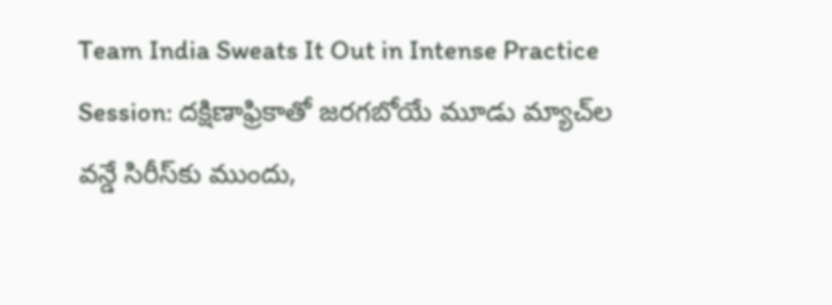Team India Sweats It Out in Intense Practice Session: దక్షిణాఫ్రికాతో జరగబోయే మూడు మ్యాచ్‌ల వన్డే సిరీస్‌కు ముందు,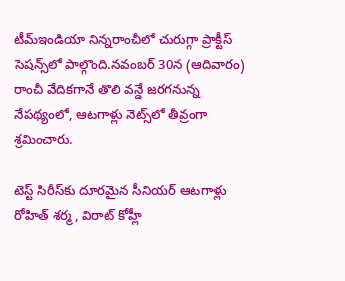టీమ్ఇండియా నిన్నరాంచీలో చురుగ్గా ప్రాక్టీస్ సెషన్స్‌లో పాల్గొంది.నవంబర్ 30న (ఆదివారం) రాంచీ వేదికగానే తొలి వన్డే జరగనున్న నేపథ్యంలో, ఆటగాళ్లు నెట్స్‌లో తీవ్రంగా శ్రమించారు.

టెస్ట్ సిరీస్‌కు దూరమైన సీనియర్ ఆటగాళ్లు రోహిత్ శర్మ , విరాట్ కోహ్లీ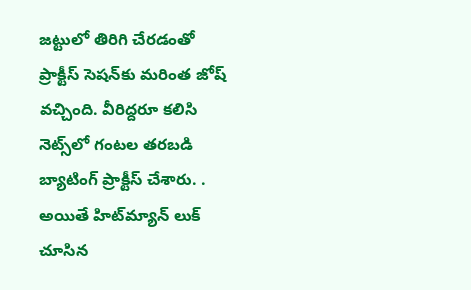జట్టులో తిరిగి చేరడంతో ప్రాక్టీస్ సెషన్‌కు మరింత జోష్ వచ్చింది. వీరిద్దరూ కలిసి నెట్స్‌లో గంటల తరబడి బ్యాటింగ్ ప్రాక్టీస్ చేశారు. . అయితే హిట్‌మ్యాన్ లుక్‌ చూసిన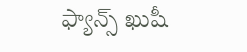ఫ్యాన్స్‌ ఖుషీ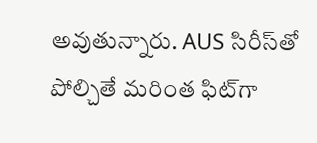అవుతున్నారు. AUS సిరీస్‌తో పోల్చితే మరింత ఫిట్‌గా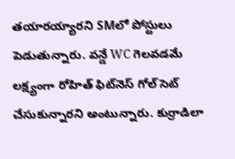తయారయ్యారని SMలో పోస్టులు పెడుతున్నారు. వన్డే WC గెలవడమే లక్ష్యంగా రోహిత్ ఫిట్‌నెస్‌ గోల్ సెట్ చేసుకున్నారని అంటున్నారు. కుర్రాడిలా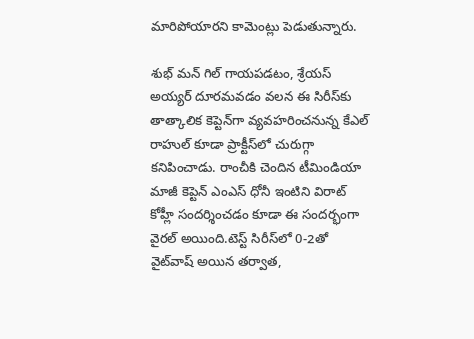మారిపోయారని కామెంట్లు పెడుతున్నారు.

శుభ్ మన్ గిల్ గాయపడటం, శ్రేయస్ అయ్యర్ దూరమవడం వలన ఈ సిరీస్‌కు తాత్కాలిక కెప్టెన్‌గా వ్యవహరించనున్న కేఎల్ రాహుల్ కూడా ప్రాక్టీస్‌లో చురుగ్గా కనిపించాడు. రాంచీకి చెందిన టీమిండియా మాజీ కెప్టెన్ ఎంఎస్ ధోనీ ఇంటిని విరాట్ కోహ్లీ సందర్శించడం కూడా ఈ సందర్భంగా వైరల్ అయింది.టెస్ట్ సిరీస్‌లో 0-2తో వైట్‌వాష్ అయిన తర్వాత,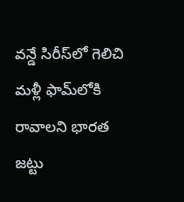వన్డే సిరీస్‌లో గెలిచి మళ్లీ ఫామ్‌లోకి రావాలని భారత జట్టు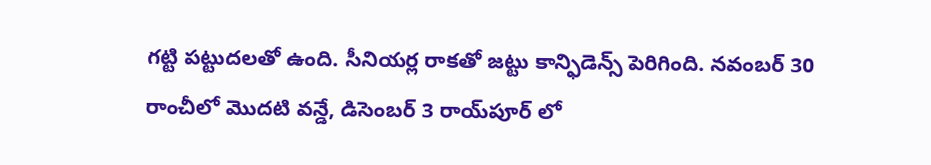గట్టి పట్టుదలతో ఉంది. సీనియర్ల రాకతో జట్టు కాన్ఫిడెన్స్ పెరిగింది. నవంబర్ 30 రాంచీలో మొదటి వన్డే, డిసెంబర్ 3 రాయ్‌పూర్ లో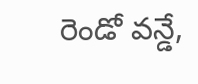రెండో వన్డే,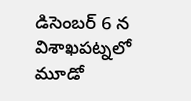డిసెంబర్ 6 న విశాఖపట్నలో మూడో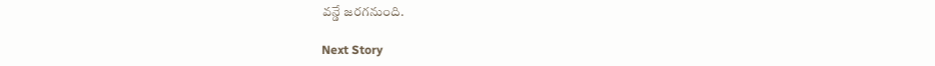వన్డే జరగనుంది.

Next Story